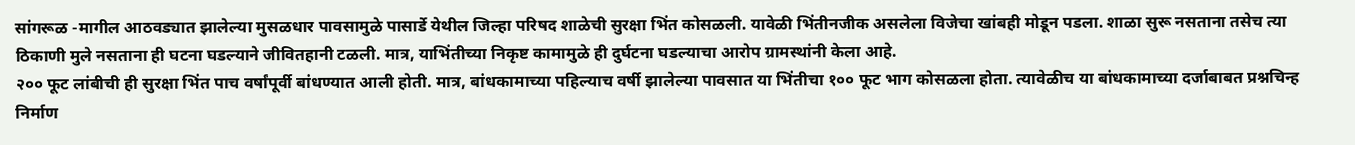सांगरूळ -मागील आठवड्यात झालेल्या मुसळधार पावसामुळे पासार्डे येथील जिल्हा परिषद शाळेची सुरक्षा भिंत कोसळली. यावेळी भिंतीनजीक असलेला विजेचा खांबही मोडून पडला. शाळा सुरू नसताना तसेच त्या ठिकाणी मुले नसताना ही घटना घडल्याने जीवितहानी टळली. मात्र, याभिंतीच्या निकृष्ट कामामुळे ही दुर्घटना घडल्याचा आरोप ग्रामस्थांनी केला आहे.
२०० फूट लांबीची ही सुरक्षा भिंत पाच वर्षांपूर्वी बांधण्यात आली होती. मात्र, बांधकामाच्या पहिल्याच वर्षी झालेल्या पावसात या भिंतीचा १०० फूट भाग कोसळला होता. त्यावेळीच या बांधकामाच्या दर्जाबाबत प्रश्नचिन्ह निर्माण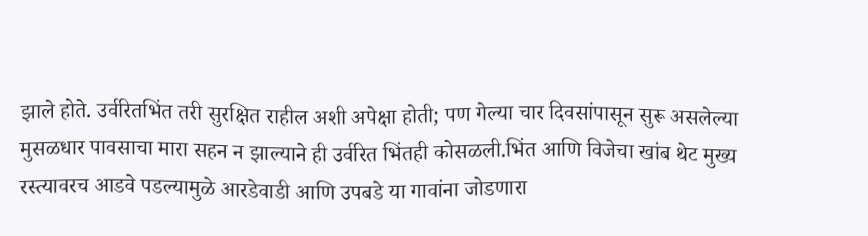झाले होते. उर्वरितभिंत तरी सुरक्षित राहील अशी अपेक्षा होती; पण गेल्या चार दिवसांपासून सुरू असलेल्या मुसळधार पावसाचा मारा सहन न झाल्याने ही उर्वरित भिंतही कोसळली.भिंत आणि विजेचा खांब थेट मुख्य रस्त्यावरच आडवे पडल्यामुळे आरडेवाडी आणि उपबडे या गावांना जोडणारा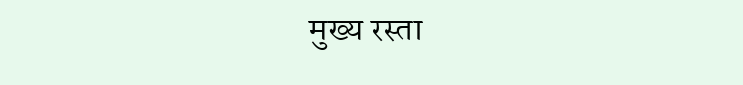मुख्य रस्ता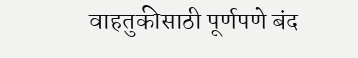वाहतुकीसाठी पूर्णपणे बंद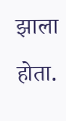झाला होता.